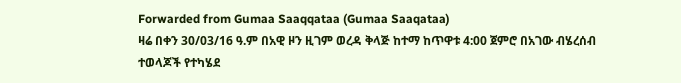Forwarded from Gumaa Saaqqataa (Gumaa Saaqataa)
ዛሬ በቀን 30/03/16 ዓ.ም በአዊ ዞን ዚገም ወረዳ ቅላጅ ከተማ ከጥዋቱ 4:00 ጀምሮ በአገው ብሄረሰብ ተወላጆች የተካሄደ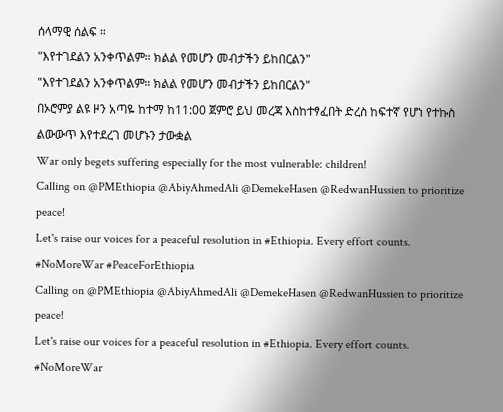ሰላማዊ ሰልፍ ።
"እየተገደልን አንቀጥልም። ክልል የመሆን መብታችን ይከበርልን"
"እየተገደልን አንቀጥልም። ክልል የመሆን መብታችን ይከበርልን"
በኦሮምያ ልዩ ዞን አጣዬ ከተማ ከ11:00 ጀምሮ ይህ መረጃ እስከተፃፈበት ድረስ ከፍተኛ የሆነ የተኩስ ልውውጥ እየተደረገ መሆኑን ታውቋል
War only begets suffering especially for the most vulnerable: children!
Calling on @PMEthiopia @AbiyAhmedAli @DemekeHasen @RedwanHussien to prioritize peace!
Let's raise our voices for a peaceful resolution in #Ethiopia. Every effort counts.
#NoMoreWar #PeaceForEthiopia
Calling on @PMEthiopia @AbiyAhmedAli @DemekeHasen @RedwanHussien to prioritize peace!
Let's raise our voices for a peaceful resolution in #Ethiopia. Every effort counts.
#NoMoreWar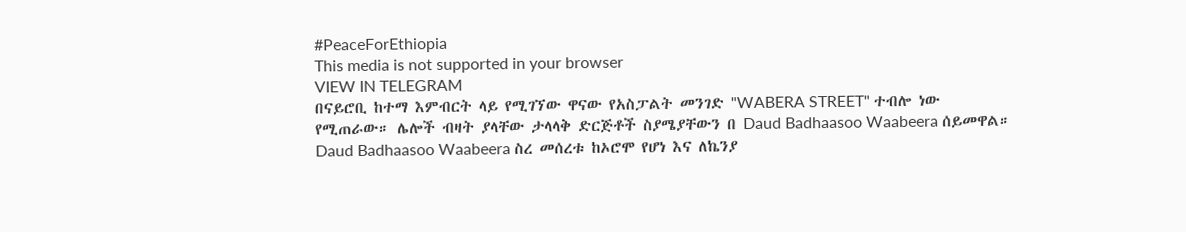#PeaceForEthiopia
This media is not supported in your browser
VIEW IN TELEGRAM
በናይሮቢ ከተማ እምብርት ላይ የሚገኘው ዋናው የአስፓልት መንገድ "WABERA STREET" ተብሎ ነው የሚጠራው። ሌሎች ብዛት ያላቸው ታላላቅ ድርጅቶች ስያሜያቸውን በ Daud Badhaasoo Waabeera ሰይመዋል።
Daud Badhaasoo Waabeera ስረ መሰረቱ ከኦሮሞ የሆነ እና ለኬንያ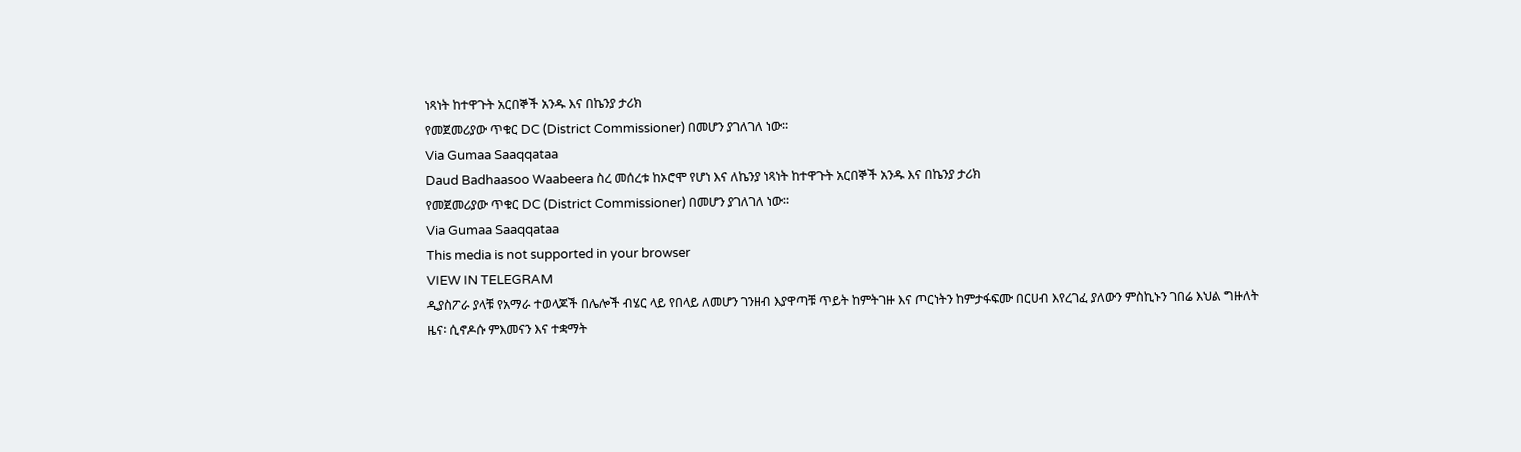ነጻነት ከተዋጉት አርበኞች አንዱ እና በኬንያ ታሪክ
የመጀመሪያው ጥቁር DC (District Commissioner) በመሆን ያገለገለ ነው።
Via Gumaa Saaqqataa
Daud Badhaasoo Waabeera ስረ መሰረቱ ከኦሮሞ የሆነ እና ለኬንያ ነጻነት ከተዋጉት አርበኞች አንዱ እና በኬንያ ታሪክ
የመጀመሪያው ጥቁር DC (District Commissioner) በመሆን ያገለገለ ነው።
Via Gumaa Saaqqataa
This media is not supported in your browser
VIEW IN TELEGRAM
ዲያስፖራ ያላቹ የአማራ ተወላጆች በሌሎች ብሄር ላይ የበላይ ለመሆን ገንዘብ እያዋጣቹ ጥይት ከምትገዙ እና ጦርነትን ከምታፋፍሙ በርሀብ እየረገፈ ያለውን ምስኪኑን ገበሬ እህል ግዙለት
ዜና፡ ሲኖዶሱ ምእመናን እና ተቋማት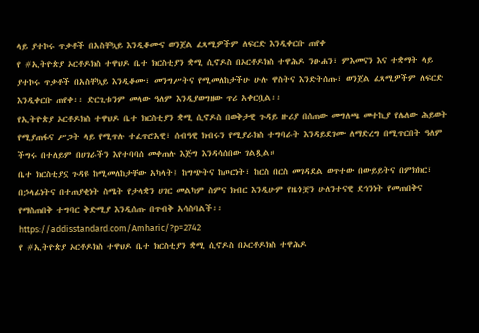ላይ ያተኮሩ ጥቃቶች በአስቸኳይ እንዲቆሙና ወንጀል ፈጻሚዎችም ለፍርድ እንዲቀርቡ ጠየቀ
የ #ኢትዮጵያ ኦርቶዶክስ ተዋህዶ ቤተ ክርስቲያን ቋሚ ሲኖዶስ በኦርቶዶክስ ተዋሕዶ ንፁሐን፣ ምእመናን እና ተቋማት ላይ ያተኮሩ ጥቃቶች በአስቸኳይ እንዲቆሙ፣ መንግሥትና የሚመለከታችሁ ሁሉ ዋስትና እንድትሰጡ፣ ወንጀል ፈጻሚዎችም ለፍርድ እንዲቀርቡ ጠየቀ፡፡ ድርጊቱንም መላው ዓለም እንዲያወግዘው ጥሪ አቀርቧል፡፡
የኢትዮጵያ ኦርቶዶክስ ተዋህዶ ቤተ ክርስቲያን ቋሚ ሲኖዶስ በወቅታዊ ጉዳይ ዙሪያ በሰጠው መግለጫ መተኪያ የሌለው ሕይወት የሚያጠፋና ሥጋት ላይ የሚጥሉ ተፈጥሮአዊ፣ ሰብዓዊ ክብሩን የሚያራክስ ተግባራት እንዳይደገሙ ለማድረግ በሚጥርበት ዓለም ችግሩ በተለይም በሀገራችን እየተባባሰ መቀጠሉ እጅግ እንዳሳሰበው ገልጿል።
ቤተ ክርስቲያኗ ጉዳዩ ከሚመለከታቸው አካላት፤ ከግጭትና ከጦርነት፣ ከርስ በርስ መገዳደል ወጥተው በውይይትና በምክክር፣ በኃላፊነትና በተጠያቂነት ስሜት የታላቋን ሀገር መልካም ስምና ክብር እንዲሁም የዜጎቿን ሁለንተናዊ ደኅንነት የመጠበቅና የማስጠበቅ ተግባር ቅድሚያ እንዲሰጡ በጥብቅ አሳስባልች፡፡
https://addisstandard.com/Amharic/?p=2742
የ #ኢትዮጵያ ኦርቶዶክስ ተዋህዶ ቤተ ክርስቲያን ቋሚ ሲኖዶስ በኦርቶዶክስ ተዋሕዶ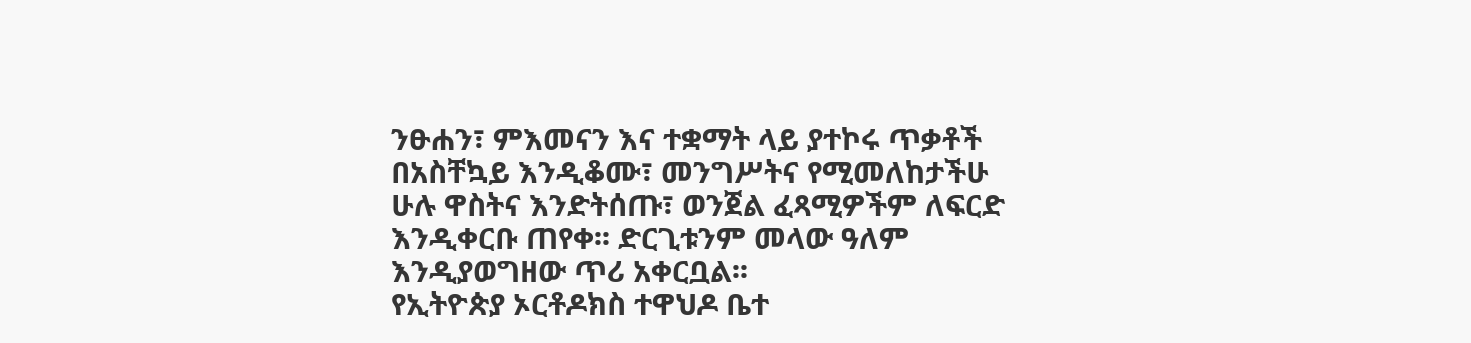ንፁሐን፣ ምእመናን እና ተቋማት ላይ ያተኮሩ ጥቃቶች በአስቸኳይ እንዲቆሙ፣ መንግሥትና የሚመለከታችሁ ሁሉ ዋስትና እንድትሰጡ፣ ወንጀል ፈጻሚዎችም ለፍርድ እንዲቀርቡ ጠየቀ፡፡ ድርጊቱንም መላው ዓለም እንዲያወግዘው ጥሪ አቀርቧል፡፡
የኢትዮጵያ ኦርቶዶክስ ተዋህዶ ቤተ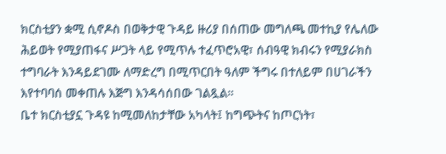ክርስቲያን ቋሚ ሲኖዶስ በወቅታዊ ጉዳይ ዙሪያ በሰጠው መግለጫ መተኪያ የሌለው ሕይወት የሚያጠፋና ሥጋት ላይ የሚጥሉ ተፈጥሮአዊ፣ ሰብዓዊ ክብሩን የሚያራክስ ተግባራት እንዳይደገሙ ለማድረግ በሚጥርበት ዓለም ችግሩ በተለይም በሀገራችን እየተባባሰ መቀጠሉ እጅግ እንዳሳሰበው ገልጿል።
ቤተ ክርስቲያኗ ጉዳዩ ከሚመለከታቸው አካላት፤ ከግጭትና ከጦርነት፣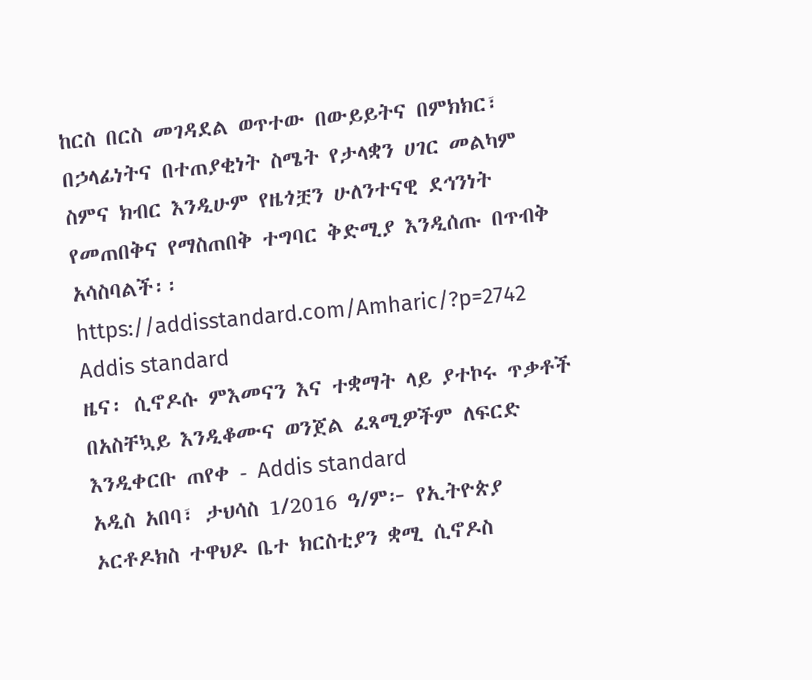ከርስ በርስ መገዳደል ወጥተው በውይይትና በምክክር፣ በኃላፊነትና በተጠያቂነት ስሜት የታላቋን ሀገር መልካም ስምና ክብር እንዲሁም የዜጎቿን ሁለንተናዊ ደኅንነት የመጠበቅና የማስጠበቅ ተግባር ቅድሚያ እንዲሰጡ በጥብቅ አሳስባልች፡፡
https://addisstandard.com/Amharic/?p=2742
Addis standard
ዜና፡ ሲኖዶሱ ምእመናን እና ተቋማት ላይ ያተኮሩ ጥቃቶች በአስቸኳይ እንዲቆሙና ወንጀል ፈጻሚዎችም ለፍርድ እንዲቀርቡ ጠየቀ - Addis standard
አዲስ አበባ፣ ታህሳስ 1/2016 ዓ/ም፦ የኢትዮጵያ ኦርቶዶክስ ተዋህዶ ቤተ ክርስቲያን ቋሚ ሲኖዶስ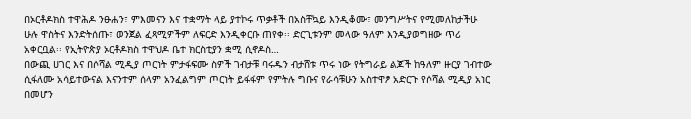በኦርቶዶክስ ተዋሕዶ ንፁሐን፣ ምእመናን እና ተቋማት ላይ ያተኮሩ ጥቃቶች በአስቸኳይ እንዲቆሙ፣ መንግሥትና የሚመለከታችሁ ሁሉ ዋስትና እንድትሰጡ፣ ወንጀል ፈጻሚዎችም ለፍርድ እንዲቀርቡ ጠየቀ፡፡ ድርጊቱንም መላው ዓለም እንዲያወግዘው ጥሪ አቀርቧል፡፡ የኢትዮጵያ ኦርቶዶክስ ተዋህዶ ቤተ ክርስቲያን ቋሚ ሲኖዶስ…
በውጪ ሀገር እና በሶሻል ሚዲያ ጦርነት ምታፋፍሙ ስዎች ገብታቹ ባሩዱን ብታሸቱ ጥሩ ነው የትግራይ ልጆች ከዓለም ዙርያ ገብተው ሲፋለሙ አሳይተውናል እናንተም ሰላም አንፈልግም ጦርነት ይፋፋም የምትሉ ግቡና የራሳቹሁን አስተዋፆ አድርጉ የሶሻል ሚዲያ አነር በመሆን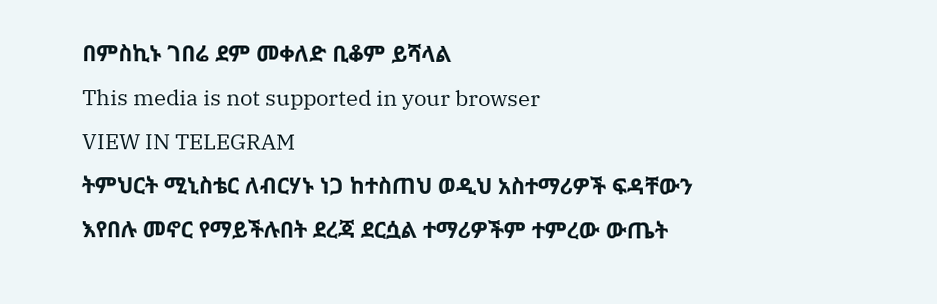በምስኪኑ ገበሬ ደም መቀለድ ቢቆም ይሻላል
This media is not supported in your browser
VIEW IN TELEGRAM
ትምህርት ሚኒስቴር ለብርሃኑ ነጋ ከተስጠህ ወዲህ አስተማሪዎች ፍዳቸውን እየበሉ መኖር የማይችሉበት ደረጃ ደርሷል ተማሪዎችም ተምረው ውጤት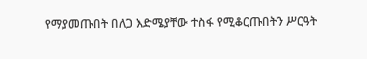የማያመጡበት በለጋ እድሜያቸው ተስፋ የሚቆርጡበትን ሥርዓት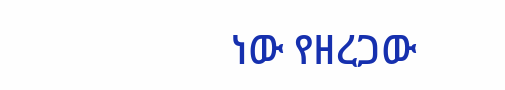ነው የዘረጋው